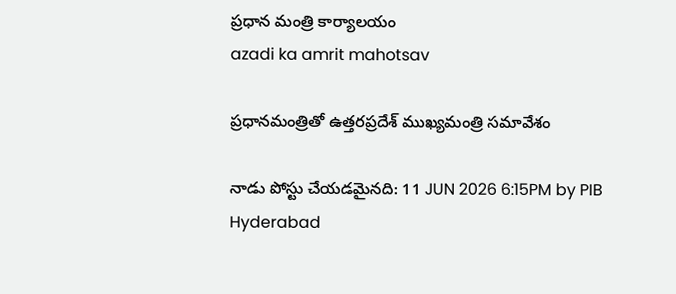ప్రధాన మంత్రి కార్యాలయం
azadi ka amrit mahotsav

ప్రధానమంత్రితో ఉత్తరప్రదేశ్ ముఖ్యమంత్రి సమావేశం

నాడు పోస్టు చేయడమైనది: 11 JUN 2026 6:15PM by PIB Hyderabad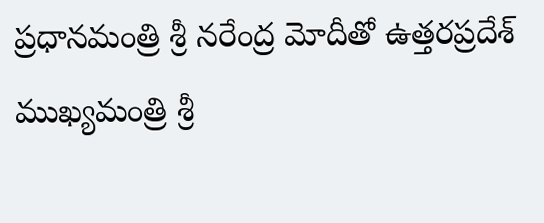ప్రధానమంత్రి శ్రీ నరేంద్ర మోదీతో ఉత్తరప్రదేశ్ ముఖ్యమంత్రి శ్రీ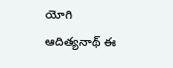యోగి ఆదిత్యనాథ్ ఈ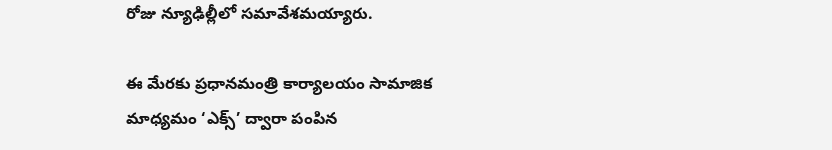రోజు న్యూఢిల్లీలో సమావేశమయ్యారు.

ఈ మేరకు ప్రధానమంత్రి కార్యాలయం సామాజిక మాధ్యమం ‘ఎక్స్‌’ ద్వారా పంపిన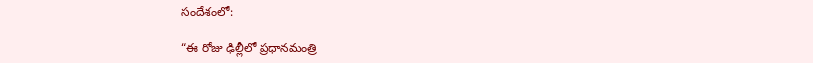సందేశంలో:

“ఈ రోజు ఢిల్లీలో ప్రధానమంత్రి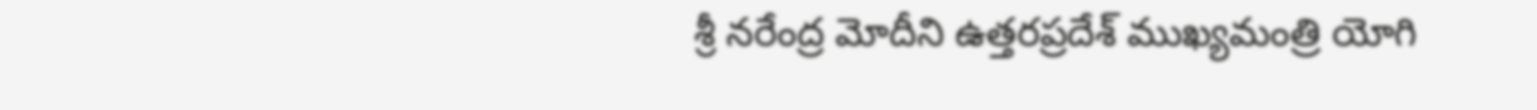శ్రీ నరేంద్ర మోదీని ఉత్తరప్రదేశ్‌ ముఖ్యమంత్రి యోగి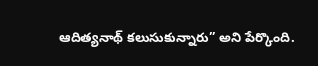ఆదిత్యనాథ్ కలుసుకున్నారు” అని పేర్కొంది.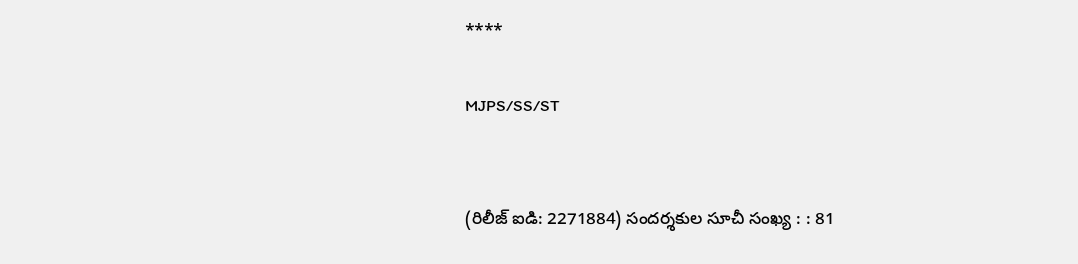****

MJPS/SS/ST


(రిలీజ్ ఐడి: 2271884) సందర్శకుల సూచీ సంఖ్య : : 81